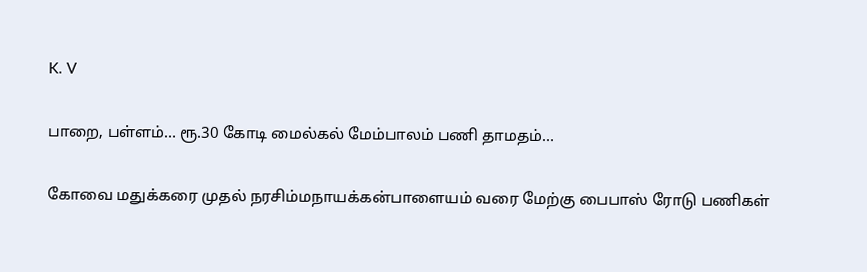K. V

பாறை, பள்ளம்… ரூ.30 கோடி மைல்கல் மேம்பாலம் பணி தாமதம்…

கோவை மதுக்கரை முதல் நரசிம்மநாயக்கன்பாளையம் வரை மேற்கு பைபாஸ் ரோடு பணிகள்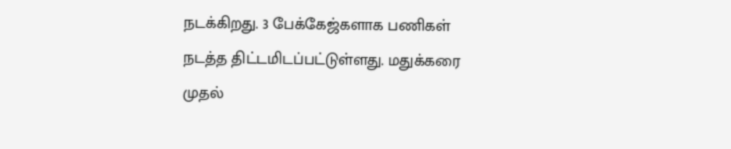நடக்கிறது. 3 பேக்கேஜ்களாக பணிகள் நடத்த திட்டமிடப்பட்டுள்ளது. மதுக்கரை முதல்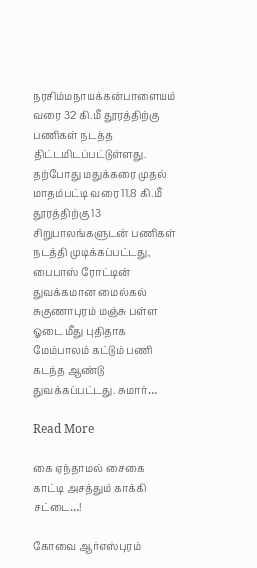நரசிம்மநாயக்கன்பாளையம் வரை 32 கி.மீ தூரத்திற்கு பணிகள் நடத்த திட்டமிடப்பட்டுள்ளது. தற்போது மதுக்கரை முதல் மாதம்பட்டி வரை 11.8 கி.மீ தூரத்திற்கு 13 சிறுபாலங்களுடன் பணிகள் நடத்தி முடிக்கப்பட்டது, பைபாஸ் ரோட்டின் துவக்கமான மைல்கல் சுகுணாபுரம் மஞ்சு பள்ள ஓடை மீது புதிதாக மேம்பாலம் கட்டும் பணி கடந்த ஆண்டு துவக்கப்பட்டது. சுமார்…

Read More

கை ஏந்தாமல் சைகை காட்டி அசத்தும் காக்கி சட்டை…!

கோவை ஆர்எஸ்புரம்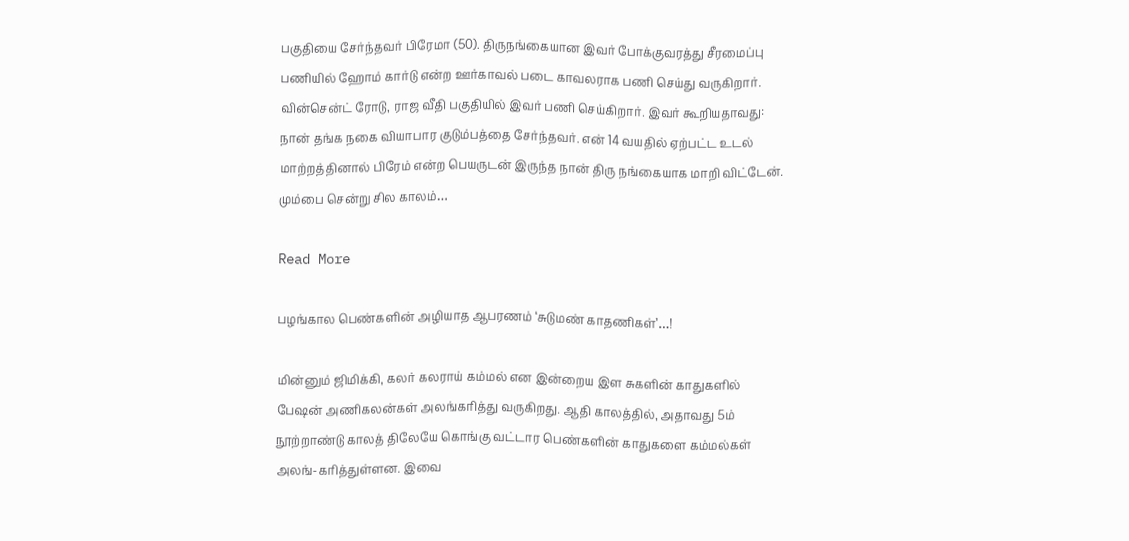பகுதியை சேர்ந்தவர் பிரேமா (50). திருநங்கையான இவர் போக்குவரத்து சீரமைப்பு பணியில் ஹோம் கார்டு என்ற ஊர்காவல் படை காவலராக பணி செய்து வருகிறார். வின்சென்ட் ரோடு, ராஜ வீதி பகுதியில் இவர் பணி செய்கிறார். இவர் கூறியதாவது: நான் தங்க நகை வியாபார குடும்பத்தை சேர்ந்தவர். என் 14 வயதில் ஏற்பட்ட உடல் மாற்றத்தினால் பிரேம் என்ற பெயருடன் இருந்த நான் திரு நங்கையாக மாறி விட்டேன். மும்பை சென்று சில காலம்…

Read More

பழங்கால பெண்களின் அழியாத ஆபரணம் ‘சுடுமண் காதணிகள்’…!

மின்னும் ஜிமிக்கி, கலர் கலராய் கம்மல் என இன்றைய இள சுகளின் காதுகளில் பேஷன் அணிகலன்கள் அலங்கரித்து வருகிறது. ஆதி காலத்தில், அதாவது 5ம் நூற்றாண்டு காலத் திலேயே கொங்கு வட்டார பெண்களின் காதுகளை கம்மல்கள் அலங்-கரித்துள்ளன. இவை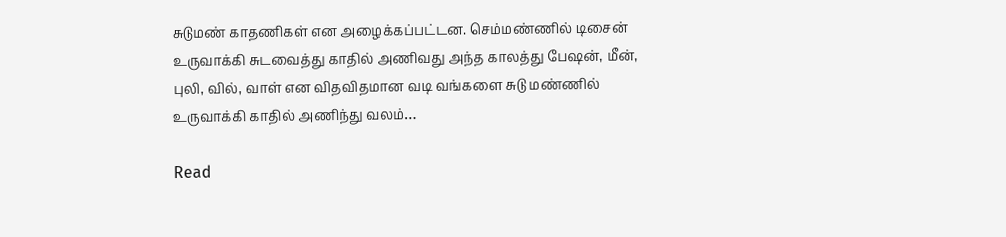சுடுமண் காதணிகள் என அழைக்கப்பட்டன. செம்மண்ணில் டிசைன் உருவாக்கி சுடவைத்து காதில் அணிவது அந்த காலத்து பேஷன், மீன், புலி, வில், வாள் என விதவிதமான வடி வங்களை சுடு மண்ணில் உருவாக்கி காதில் அணிந்து வலம்…

Read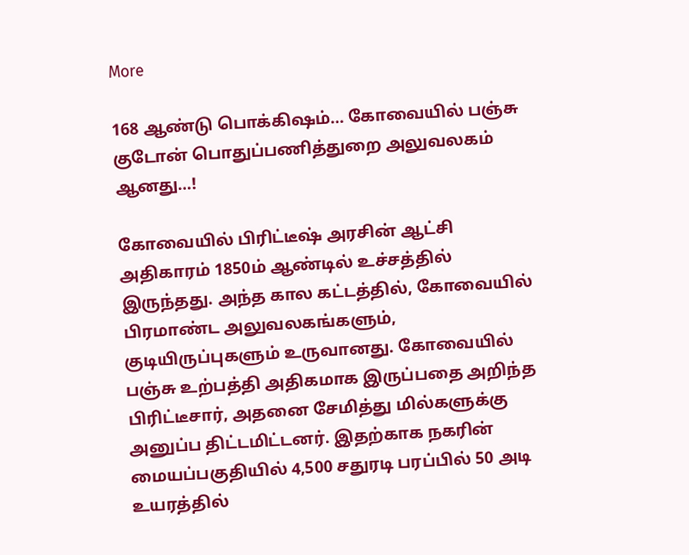More

168 ஆண்டு பொக்கிஷம்… கோவையில் பஞ்சு குடோன் பொதுப்பணித்துறை அலுவலகம் ஆனது…!

கோவையில் பிரிட்டீஷ் அரசின் ஆட்சி அதிகாரம் 1850ம் ஆண்டில் உச்சத்தில் இருந்தது. அந்த கால கட்டத்தில், கோவையில் பிரமாண்ட அலுவலகங்களும், குடியிருப்புகளும் உருவானது. கோவையில் பஞ்சு உற்பத்தி அதிகமாக இருப்பதை அறிந்த பிரிட்டீசார், அதனை சேமித்து மில்களுக்கு அனுப்ப திட்டமிட்டனர். இதற்காக நகரின் மையப்பகுதியில் 4,500 சதுரடி பரப்பில் 50 அடி உயரத்தில்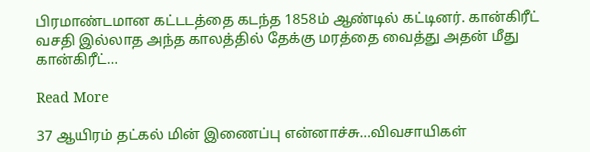பிரமாண்டமான கட்டடத்தை கடந்த 1858ம் ஆண்டில் கட்டினர். கான்கிரீட் வசதி இல்லாத அந்த காலத்தில் தேக்கு மரத்தை வைத்து அதன் மீது கான்கிரீட்…

Read More

37 ஆயிரம் தட்கல் மின் இணைப்பு என்னாச்சு…விவசாயிகள்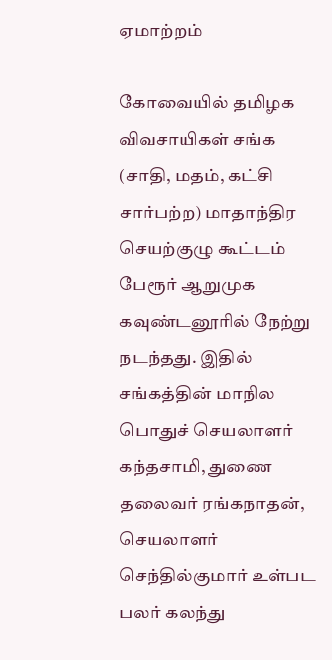ஏமாற்றம்

கோவையில் தமிழக விவசாயிகள் சங்க (சாதி, மதம், கட்சி சார்பற்ற) மாதாந்திர செயற்குழு கூட்டம் பேரூர் ஆறுமுக கவுண்டனூரில் நேற்று நடந்தது. இதில் சங்கத்தின் மாநில பொதுச் செயலாளர் கந்தசாமி, துணை தலைவர் ரங்கநாதன், செயலாளர் செந்தில்குமார் உள்பட பலர் கலந்து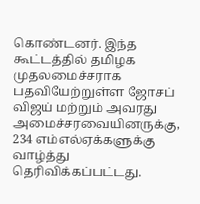கொண்டனர். இந்த கூட்டத்தில் தமிழக முதலமைச்சராக பதவியேற்றுள்ள ஜோசப் விஜய் மற்றும் அவரது அமைச்சரவையினருக்கு, 234 எம்எல்ஏக்களுக்கு வாழ்த்து தெரிவிக்கப்பட்டது.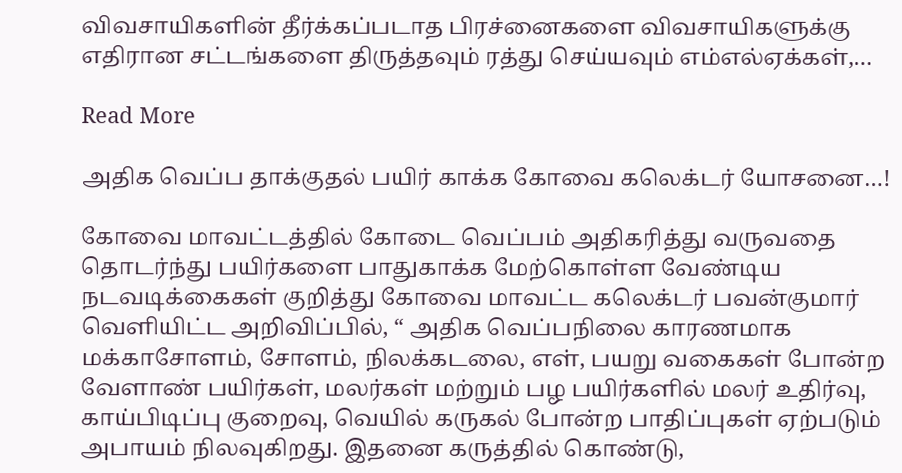விவசாயிகளின் தீர்க்கப்படாத பிரச்னைகளை விவசாயிகளுக்கு எதிரான சட்டங்களை திருத்தவும் ரத்து செய்யவும் எம்எல்ஏக்கள்,…

Read More

அதிக வெப்ப தாக்குதல் பயிர் காக்க கோவை கலெக்டர் யோசனை…!

கோவை மாவட்டத்தில் கோடை வெப்பம் அதிகரித்து வருவதை தொடர்ந்து பயிர்களை பாதுகாக்க மேற்கொள்ள வேண்டிய நடவடிக்கைகள் குறித்து கோவை மாவட்ட கலெக்டர் பவன்குமார் வெளியிட்ட அறிவிப்பில், “ அதிக வெப்பநிலை காரணமாக மக்காசோளம், சோளம், நிலக்கடலை, எள், பயறு வகைகள் போன்ற வேளாண் பயிர்கள், மலர்கள் மற்றும் பழ பயிர்களில் மலர் உதிர்வு, காய்பிடிப்பு குறைவு, வெயில் கருகல் போன்ற பாதிப்புகள் ஏற்படும் அபாயம் நிலவுகிறது. இதனை கருத்தில் கொண்டு,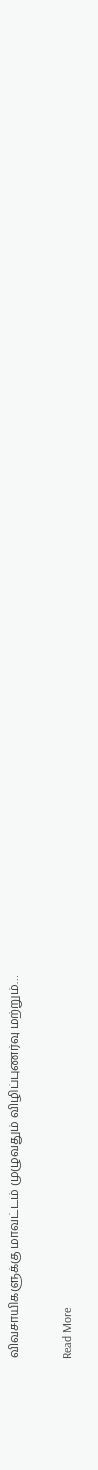விவசாயிகளுக்கு மாவட்டம் முழுவதும் விழிப்புணர்வு மற்றும்…

Read More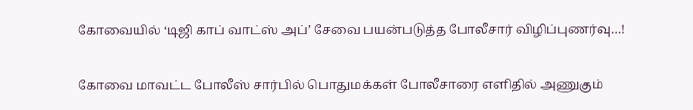கோவையில் ‘டிஜி காப் வாட்ஸ் அப்’ சேவை பயன்படுத்த போலீசார் விழிப்புணர்வு…!

கோவை மாவட்ட போலீஸ் சார்பில் பொதுமக்கள் போலீசாரை எளிதில் அணுகும்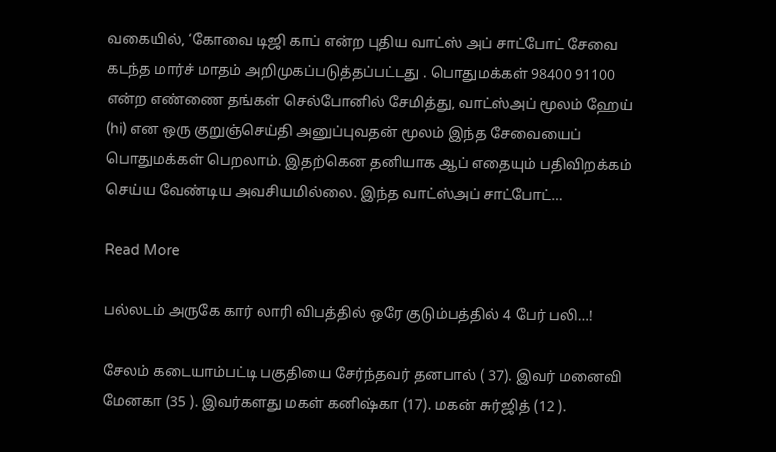வகையில், ‘கோவை டிஜி காப் என்ற புதிய வாட்ஸ் அப் சாட்போட் சேவை கடந்த மார்ச் மாதம் அறிமுகப்படுத்தப்பட்டது . பொதுமக்கள் 98400 91100 என்ற எண்ணை தங்கள் செல்போனில் சேமித்து, வாட்ஸ்அப் மூலம் ஹேய் (hi) என ஒரு குறுஞ்செய்தி அனுப்புவதன் மூலம் இந்த சேவையைப் பொதுமக்கள் பெறலாம். இதற்கென தனியாக ஆப் எதையும் பதிவிறக்கம் செய்ய வேண்டிய அவசியமில்லை. இந்த வாட்ஸ்அப் சாட்போட்…

Read More

பல்லடம் அருகே கார் லாரி விபத்தில் ஒரே குடும்பத்தில் 4 பேர் பலி…!

சேலம் கடையாம்பட்டி பகுதியை சேர்ந்தவர் தனபால் ( 37). இவர் மனைவி மேனகா (35 ). இவர்களது மகள் கனிஷ்கா (17). மகன் சுர்ஜித் (12 ).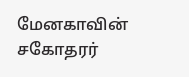மேனகாவின் சகோதரர்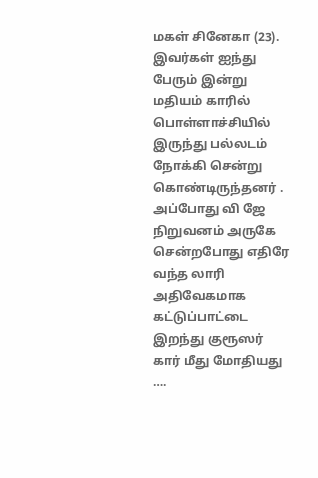மகள் சினேகா (23). இவர்கள் ஐந்து பேரும் இன்று மதியம் காரில் பொள்ளாச்சியில் இருந்து பல்லடம் நோக்கி சென்று கொண்டிருந்தனர் . அப்போது வி ஜே நிறுவனம் அருகே சென்றபோது எதிரே வந்த லாரி அதிவேகமாக கட்டுப்பாட்டை இறந்து குரூஸர் கார் மீது மோதியது ….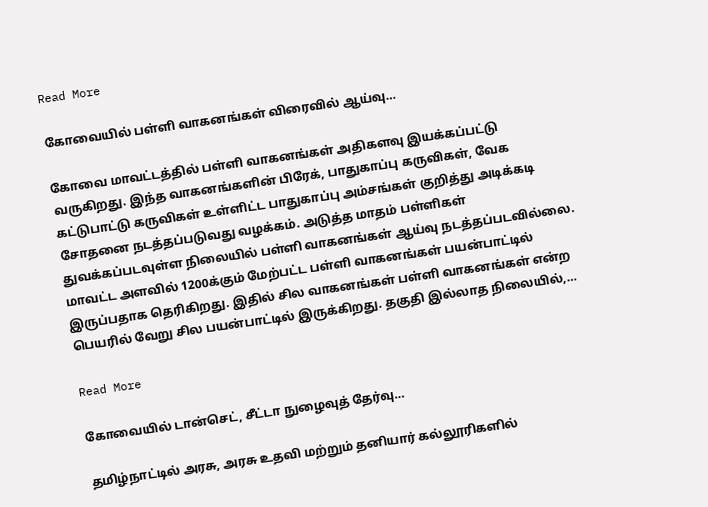Read More

கோவையில் பள்ளி வாகனங்கள் விரைவில் ஆய்வு…

கோவை மாவட்டத்தில் பள்ளி வாகனங்கள் அதிகளவு இயக்கப்பட்டு வருகிறது. இந்த வாகனங்களின் பிரேக், பாதுகாப்பு கருவிகள், வேக கட்டுபாட்டு கருவிகள் உள்ளிட்ட பாதுகாப்பு அம்சங்கள் குறித்து அடிக்கடி சோதனை நடத்தப்படுவது வழக்கம். அடுத்த மாதம் பள்ளிகள் துவக்கப்படவுள்ள நிலையில் பள்ளி வாகனங்கள் ஆய்வு நடத்தப்படவில்லை. மாவட்ட அளவில் 1200க்கும் மேற்பட்ட பள்ளி வாகனங்கள் பயன்பாட்டில் இருப்பதாக தெரிகிறது. இதில் சில வாகனங்கள் பள்ளி வாகனங்கள் என்ற பெயரில் வேறு சில பயன்பாட்டில் இருக்கிறது. தகுதி இல்லாத நிலையில்,…

Read More

கோவையில் டான்செட், சீட்டா நுழைவுத் தேர்வு…

தமிழ்நாட்டில் அரசு, அரசு உதவி மற்றும் தனியார் கல்லூரிகளில்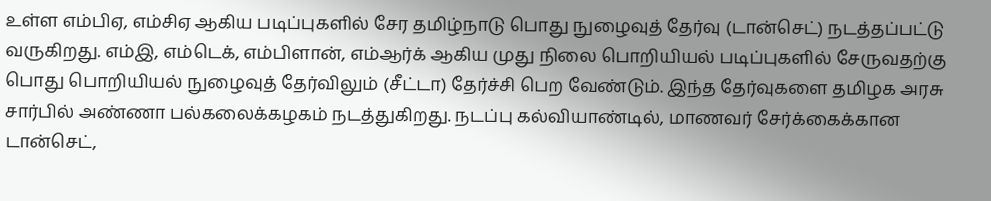உள்ள எம்பிஏ, எம்சிஏ ஆகிய படிப்புகளில் சேர தமிழ்நாடு பொது நுழைவுத் தேர்வு (டான்செட்) நடத்தப்பட்டு வருகிறது. எம்இ, எம்டெக், எம்பிளான், எம்ஆர்க் ஆகிய முது நிலை பொறியியல் படிப்புகளில் சேருவதற்கு பொது பொறியியல் நுழைவுத் தேர்விலும் (சீட்டா) தேர்ச்சி பெற வேண்டும். இந்த தேர்வுகளை தமிழக அரசு சார்பில் அண்ணா பல்கலைக்கழகம் நடத்துகிறது. நடப்பு கல்வியாண்டில், மாணவர் சேர்க்கைக்கான டான்செட்,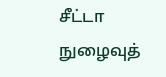சீட்டா நுழைவுத்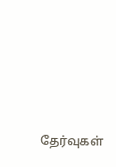தேர்வுகள்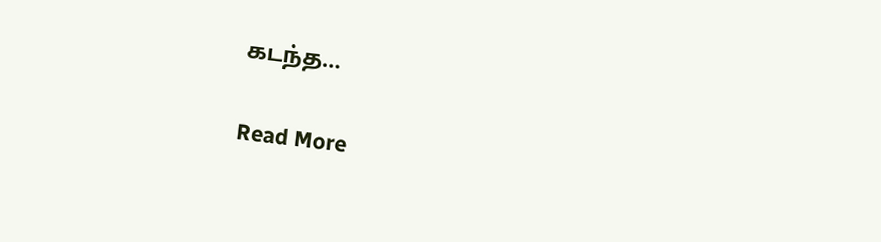கடந்த…

Read More